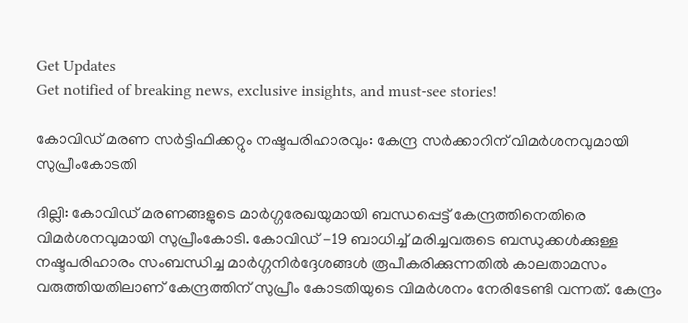Get Updates
Get notified of breaking news, exclusive insights, and must-see stories!

കോവിഡ് മരണ സര്‍ട്ടിഫിക്കറ്റും നഷ്ടപരിഹാരവും: കേന്ദ്ര സര്‍ക്കാറിന് വിമര്‍ശനവുമായി സുപ്രീംകോടതി

ദില്ലി: കോവിഡ് മരണങ്ങളുടെ മാര്‍ഗ്ഗരേഖയുമായി ബന്ധപ്പെട്ട് കേന്ദ്രത്തിനെതിരെ വിമര്‍ശനവുമായി സുപ്രീംകോടി. കോവിഡ് -19 ബാധിച്ച് മരിച്ചവരുടെ ബന്ധുക്കൾക്കുള്ള നഷ്ടപരിഹാരം സംബന്ധിച്ച മാർഗ്ഗനിർദ്ദേശങ്ങൾ രൂപീകരിക്കുന്നതിൽ കാലതാമസം വരുത്തിയതിലാണ് കേന്ദ്രത്തിന് സുപ്രീം കോടതിയുടെ വിമര്‍ശനം നേരിടേണ്ടി വന്നത്. കേന്ദ്രം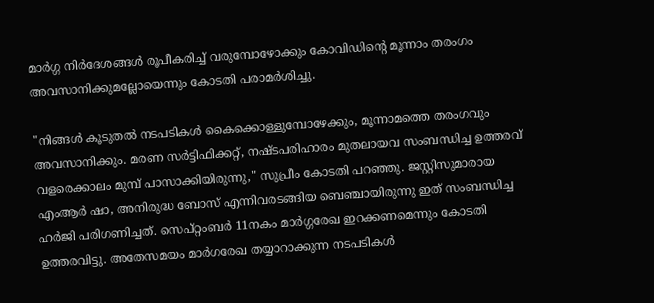മാര്‍ഗ്ഗ നിര്‍ദേശങ്ങള്‍ രൂപീകരിച്ച് വരുമ്പോഴോക്കും കോവിഡിന്റെ മൂന്നാം തരംഗം അവസാനിക്കുമല്ലോയെന്നും കോടതി പരാമര്‍ശിച്ചു.

"നിങ്ങൾ കൂടുതൽ നടപടികൾ കൈക്കൊള്ളുമ്പോഴേക്കും, മൂന്നാമത്തെ തരംഗവും അവസാനിക്കും. മരണ സർട്ടിഫിക്കറ്റ്, നഷ്ടപരിഹാരം മുതലായവ സംബന്ധിച്ച ഉത്തരവ് വളരെക്കാലം മുമ്പ് പാസാക്കിയിരുന്നു," സുപ്രീം കോടതി പറഞ്ഞു. ജസ്റ്റിസുമാരായ എംആർ ഷാ, അനിരുദ്ധ ബോസ് എന്നിവരടങ്ങിയ ബെഞ്ചായിരുന്നു ഇത് സംബന്ധിച്ച ഹര്‍ജി പരിഗണിച്ചത്. സെപ്റ്റംബര്‍ 11നകം മാര്‍ഗ്ഗരേഖ ഇറക്കണമെന്നും കോടതി ഉത്തരവിട്ടു. അതേസമയം മാർഗരേഖ തയ്യാറാക്കുന്ന നടപടികൾ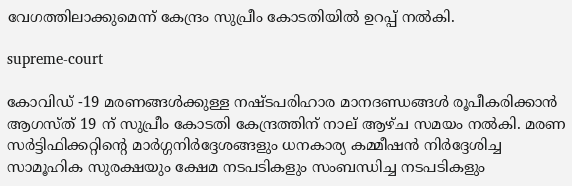വേഗത്തിലാക്കുമെന്ന് കേന്ദ്രം സുപ്രീം കോടതിയില്‍ ഉറപ്പ് നൽകി.

supreme-court

കോവിഡ് -19 മരണങ്ങൾക്കുള്ള നഷ്ടപരിഹാര മാനദണ്ഡങ്ങൾ രൂപീകരിക്കാൻ ആഗസ്ത് 19 ന് സുപ്രീം കോടതി കേന്ദ്രത്തിന് നാല് ആഴ്ച സമയം നൽകി. മരണ സർട്ടിഫിക്കറ്റിന്‍റെ മാർഗ്ഗനിർദ്ദേശങ്ങളും ധനകാര്യ കമ്മീഷൻ നിർദ്ദേശിച്ച സാമൂഹിക സുരക്ഷയും ക്ഷേമ നടപടികളും സംബന്ധിച്ച നടപടികളും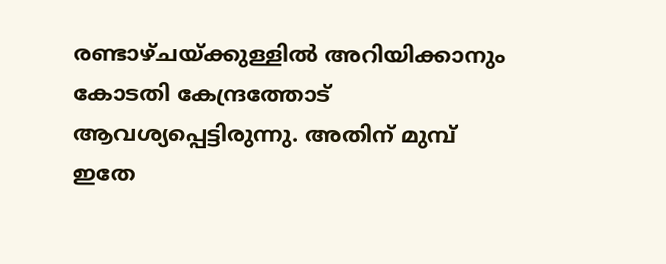രണ്ടാഴ്ചയ്ക്കുള്ളിൽ അറിയിക്കാനും കോടതി കേന്ദ്രത്തോട് ആവശ്യപ്പെട്ടിരുന്നു. അതിന് മുമ്പ് ഇതേ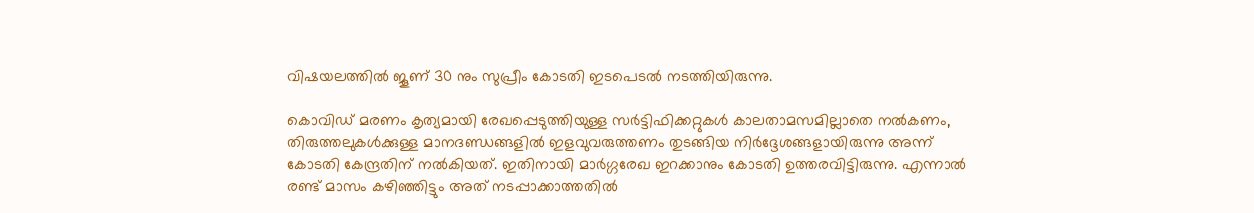വിഷയലത്തില്‍ ജൂണ് 30 നും സുപ്രീം കോടതി ഇടപെടല്‍ നടത്തിയിരുന്നു.

കൊവിഡ് മരണം കൃത്യമായി രേഖപ്പെടുത്തിയുള്ള സര്‍ട്ടിഫിക്കറ്റുകൾ കാലതാമസമില്ലാതെ നൽകണം, തിരുത്തലുകൾക്കുള്ള മാനദണ്ഡങ്ങളിൽ ഇളവുവരുത്തണം തുടങ്ങിയ നിര്‍ദ്ദേശങ്ങളായിരുന്നു അന്ന് കോടതി കേന്ദ്രതിന് നല്‍കിയത്. ഇതിനായി മാര്‍ഗ്ഗരേഖ ഇറക്കാനും കോടതി ഉത്തരവിട്ടിരുന്നു. എന്നാല്‍ രണ്ട് മാസം കഴിഞ്ഞിട്ടും അത് നടപ്പാക്കാത്തതിൽ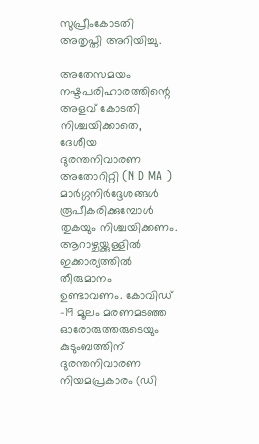സുപ്രീംകോടതി അതൃപ്തി അറിയിച്ചു.

അതേസമയം നഷ്ടപരിഹാരത്തിന്റെ അളവ് കോടതി നിശ്ചയിക്കാതെ, ദേശീയ ദുരന്തനിവാരണ അതോറിറ്റി (N D MA ) മാർഗ്ഗനിർദ്ദേശങ്ങൾ രൂപീകരിക്കുമ്പോൾ തുകയും നിശ്ചയിക്കണം. ആറാഴ്ചയ്ക്കുള്ളില്‍ ഇക്കാര്യത്തില്‍ തീരുമാനം ഉണ്ടാവണം. കോവിഡ് -19 മൂലം മരണമടഞ്ഞ ഓരോരുത്തരുടെയും കുടുംബത്തിന് ദുരന്തനിവാരണ നിയമപ്രകാരം (ഡി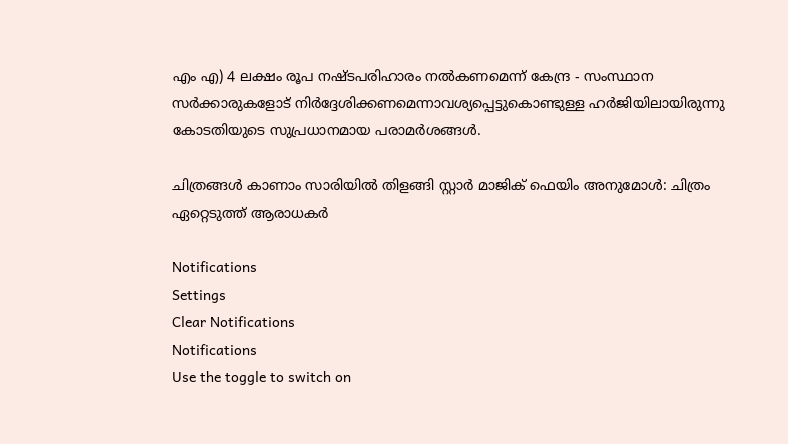എം എ) 4 ലക്ഷം രൂപ നഷ്ടപരിഹാരം നൽകണമെന്ന് കേന്ദ്ര - സംസ്ഥാന സർക്കാരുകളോട് നിർദ്ദേശിക്കണമെന്നാവശ്യപ്പെട്ടുകൊണ്ടുള്ള ഹർജിയിലായിരുന്നു കോടതിയുടെ സുപ്രധാനമായ പരാമര്‍ശങ്ങള്‍.

ചിത്രങ്ങള്‍ കാണാം സാരിയില്‍ തിളങ്ങി സ്റ്റാര്‍ മാജിക് ഫെയിം അനുമോള്‍: ചിത്രം ഏറ്റെടുത്ത് ആരാധകര്‍

Notifications
Settings
Clear Notifications
Notifications
Use the toggle to switch on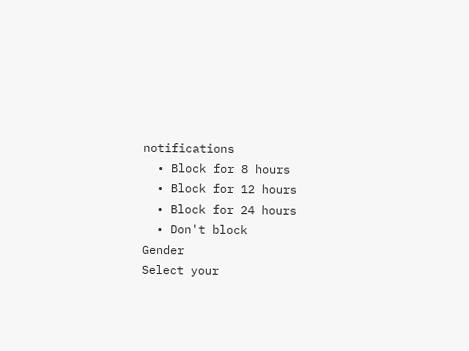notifications
  • Block for 8 hours
  • Block for 12 hours
  • Block for 24 hours
  • Don't block
Gender
Select your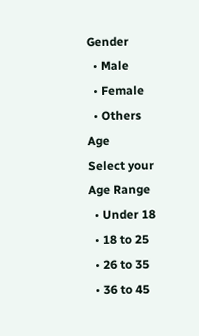Gender
  • Male
  • Female
  • Others
Age
Select your Age Range
  • Under 18
  • 18 to 25
  • 26 to 35
  • 36 to 45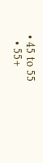• 45 to 55
  • 55+